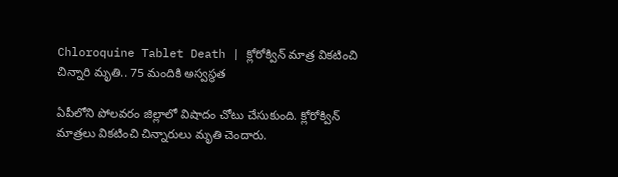Chloroquine Tablet Death | క్లోరోక్విన్ మాత్ర వికటించి చిన్నారి మృతి.. 75 మందికి అస్వస్థత

ఏపీలోని పోలవరం జిల్లాలో విషాదం చోటు చేసుకుంది. క్లోరోక్విన్ మాత్రలు వికటించి చిన్నారులు మృతి చెందారు.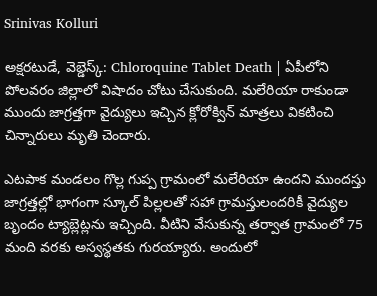Srinivas Kolluri

అక్షరటుడే, వెబ్డెస్క్: Chloroquine Tablet Death | ఏపీలోని పోలవరం జిల్లాలో విషాదం చోటు చేసుకుంది. మలేరియా రాకుండా ముందు జాగ్రత్తగా వైద్యులు ఇచ్చిన క్లోరోక్విన్ మాత్రలు వికటించి చిన్నారులు మృతి చెందారు.

ఎటపాక మండలం గొల్ల గుప్ప గ్రామంలో మలేరియా ఉందని ముందస్తు జాగ్రత్తల్లో భాగంగా స్కూల్ పిల్లలతో సహా గ్రామస్తులందరికీ వైద్యుల బృందం ట్యాబ్లెట్లను ఇచ్చింది. వీటిని వేసుకున్న తర్వాత గ్రామంలో 75 మంది వరకు అస్వస్థతకు గురయ్యారు. అందులో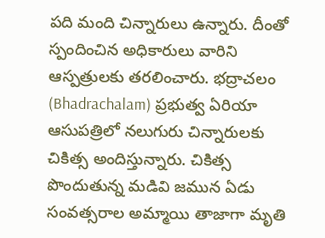పది మంది చిన్నారులు ఉన్నారు. దీంతో స్పందించిన అధికారులు వారిని ఆస్పత్రులకు తరలించారు. భద్రాచలం (Bhadrachalam) ప్రభుత్వ ఏరియా ఆసుపత్రిలో నలుగురు చిన్నారులకు చికిత్స అందిస్తున్నారు. చికిత్స పొందుతున్న మడివి జమున ఏడు సంవత్సరాల అమ్మాయి తాజాగా మృతి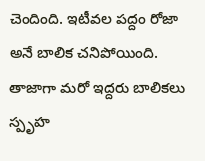చెందింది. ఇటీవల పద్దం రోజా అనే బాలిక చనిపోయింది. తాజాగా మరో ఇద్దరు బాలికలు స్పృహ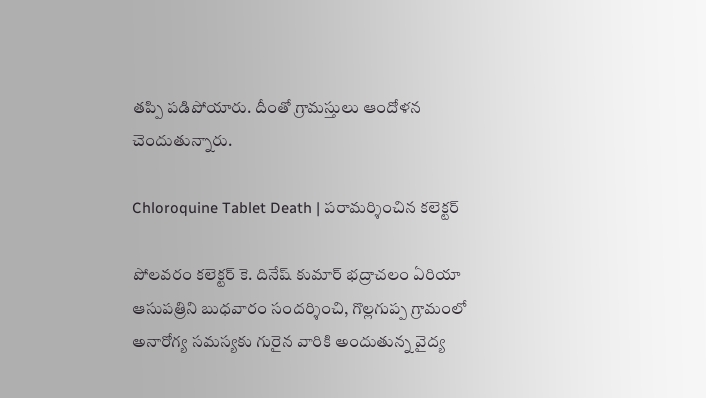తప్పి పడిపోయారు. దీంతో గ్రామస్తులు ఆందోళన చెందుతున్నారు.

Chloroquine Tablet Death | పరామర్శించిన కలెక్టర్

పోలవరం కలెక్టర్ కె. దినేష్ కుమార్ భద్రాచలం ఏరియా ఆసుపత్రిని బుధవారం సందర్శించి, గొల్లగుప్ప గ్రామంలో అనారోగ్య సమస్యకు గురైన వారికి అందుతున్న వైద్య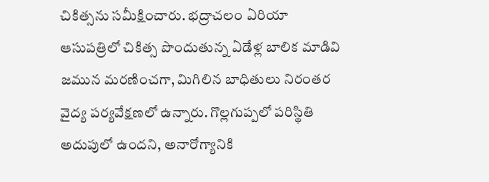చికిత్సను సమీక్షించారు. భద్రాచలం ఏరియా ఆసుపత్రిలో చికిత్స పొందుతున్న ఏడేళ్ల బాలిక మాడివి జమున మరణించగా, మిగిలిన బాధితులు నిరంతర వైద్య పర్యవేక్షణలో ఉన్నారు. గొల్లగుప్పలో పరిస్థితి అదుపులో ఉందని, అనారోగ్యానికి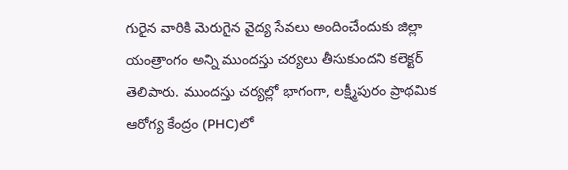గురైన వారికి మెరుగైన వైద్య సేవలు అందించేందుకు జిల్లా యంత్రాంగం అన్ని ముందస్తు చర్యలు తీసుకుందని కలెక్టర్ తెలిపారు. ముందస్తు చర్యల్లో భాగంగా, లక్ష్మీపురం ప్రాథమిక ఆరోగ్య కేంద్రం (PHC)లో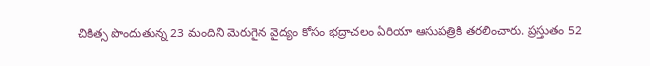చికిత్స పొందుతున్న 23 మందిని మెరుగైన వైద్యం కోసం భద్రాచలం ఏరియా ఆసుపత్రికి తరలించారు. ప్రస్తుతం 52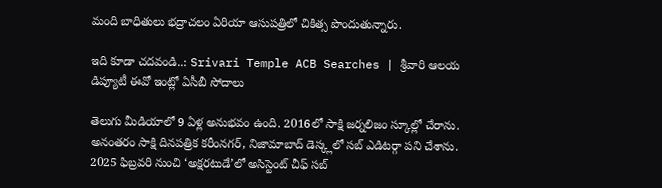మంది బాధితులు భద్రాచలం ఏరియా ఆసుపత్రిలో చికిత్స పొందుతున్నారు.

ఇది కూడా చదవండి..: Srivari Temple ACB Searches | శ్రీవారి ఆలయ డిప్యూటీ ఈవో ఇంట్లో ఏసీబీ సోదాలు

తెలుగు మీడియాలో 9 ఏళ్ల అనుభవం ఉంది. 2016లో సాక్షి జర్నలిజం స్కూల్లో చేరాను. అనంతరం సాక్షి దినపత్రిక కరీంనగర్, నిజామాబాద్ డెస్క్లలో సబ్ ఎడిటర్గా పని చేశాను. 2025 ఫిబ్రవరి నుంచి ‘అక్షరటుడే’లో అసిస్టెంట్ చీఫ్ సబ్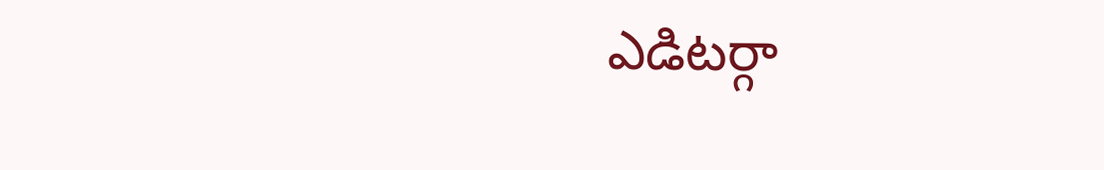ఎడిటర్గా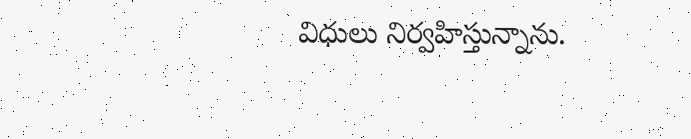విధులు నిర్వహిస్తున్నాను.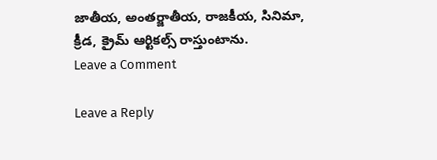జాతీయ, అంతర్జాతీయ, రాజకీయ, సినిమా, క్రీడ, క్రైమ్ ఆర్టికల్స్ రాస్తుంటాను.
Leave a Comment

Leave a Reply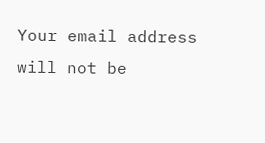Your email address will not be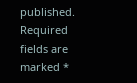published. Required fields are marked *